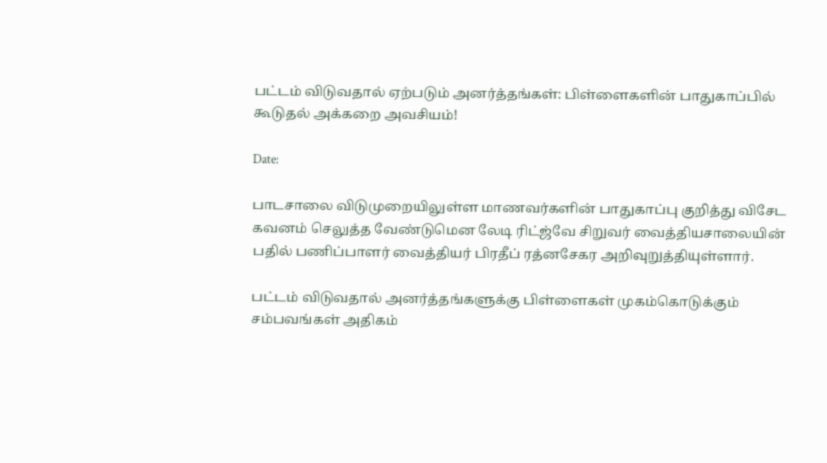பட்டம் விடுவதால் ஏற்படும் அனர்த்தங்கள்: பிள்ளைகளின் பாதுகாப்பில் கூடுதல் அக்கறை அவசியம்!

Date:

பாடசாலை விடுமுறையிலுள்ள மாணவர்களின் பாதுகாப்பு குறித்து விசேட கவனம் செலுத்த வேண்டுமென லேடி ரிட்ஜ்வே சிறுவர் வைத்தியசாலையின் பதில் பணிப்பாளர் வைத்தியர் பிரதீப் ரத்னசேகர அறிவுறுத்தியுள்ளார்.

பட்டம் விடுவதால் அனர்த்தங்களுக்கு பிள்ளைகள் முகம்கொடுக்கும் சம்பவங்கள் அதிகம்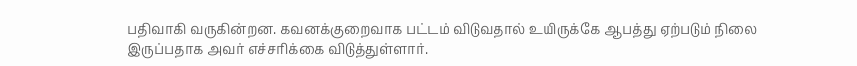பதிவாகி வருகின்றன. கவனக்குறைவாக பட்டம் விடுவதால் உயிருக்கே ஆபத்து ஏற்படும் நிலை இருப்பதாக அவர் எச்சரிக்கை விடுத்துள்ளார்.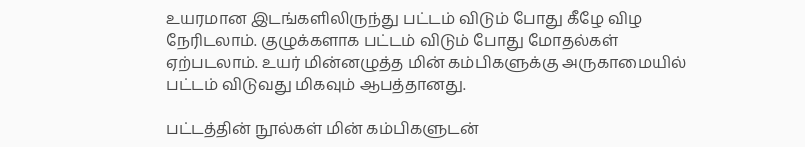உயரமான இடங்களிலிருந்து பட்டம் விடும் போது கீழே விழ நேரிடலாம். குழுக்களாக பட்டம் விடும் போது மோதல்கள் ஏற்படலாம். உயர் மின்னழுத்த மின் கம்பிகளுக்கு அருகாமையில் பட்டம் விடுவது மிகவும் ஆபத்தானது.

பட்டத்தின் நூல்கள் மின் கம்பிகளுடன்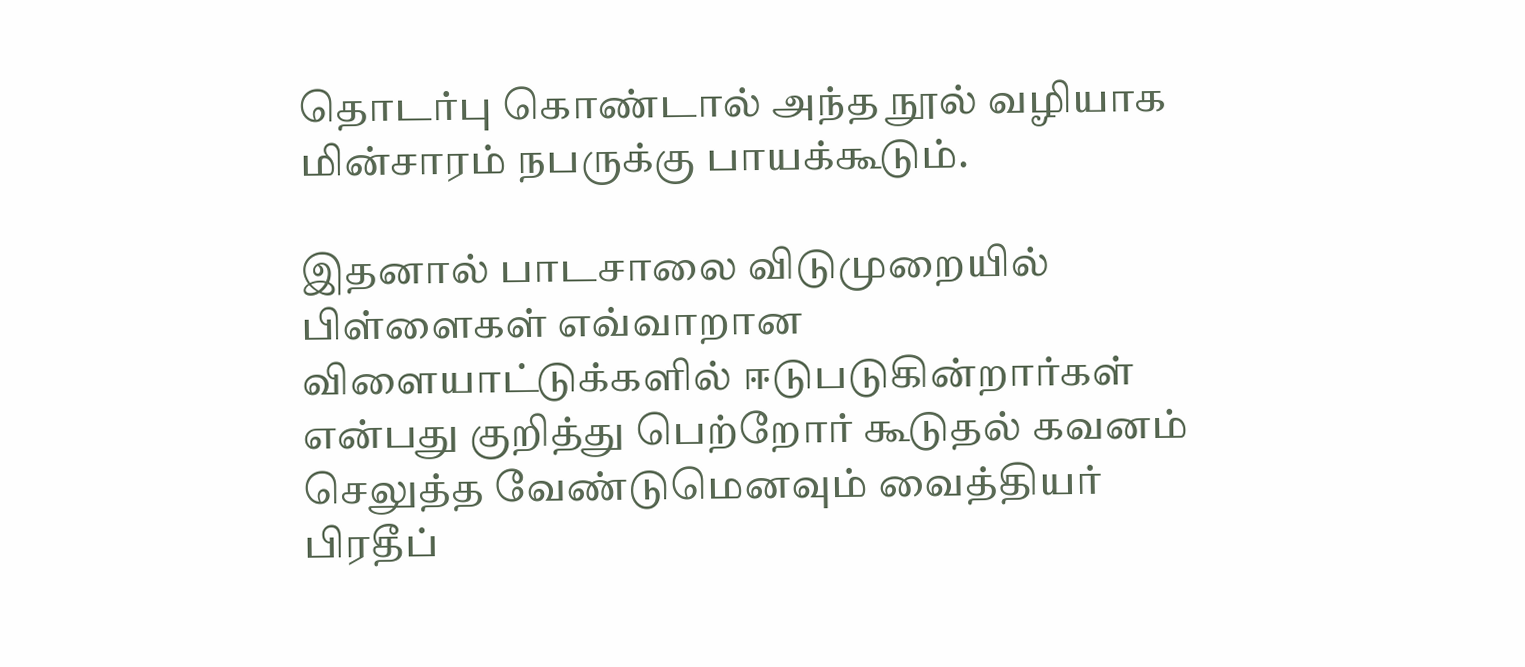தொடர்பு கொண்டால் அந்த நூல் வழியாக மின்சாரம் நபருக்கு பாயக்கூடும்.

இதனால் பாடசாலை விடுமுறையில் பிள்ளைகள் எவ்வாறான விளையாட்டுக்களில் ஈடுபடுகின்றார்கள் என்பது குறித்து பெற்றோர் கூடுதல் கவனம் செலுத்த வேண்டுமெனவும் வைத்தியர் பிரதீப்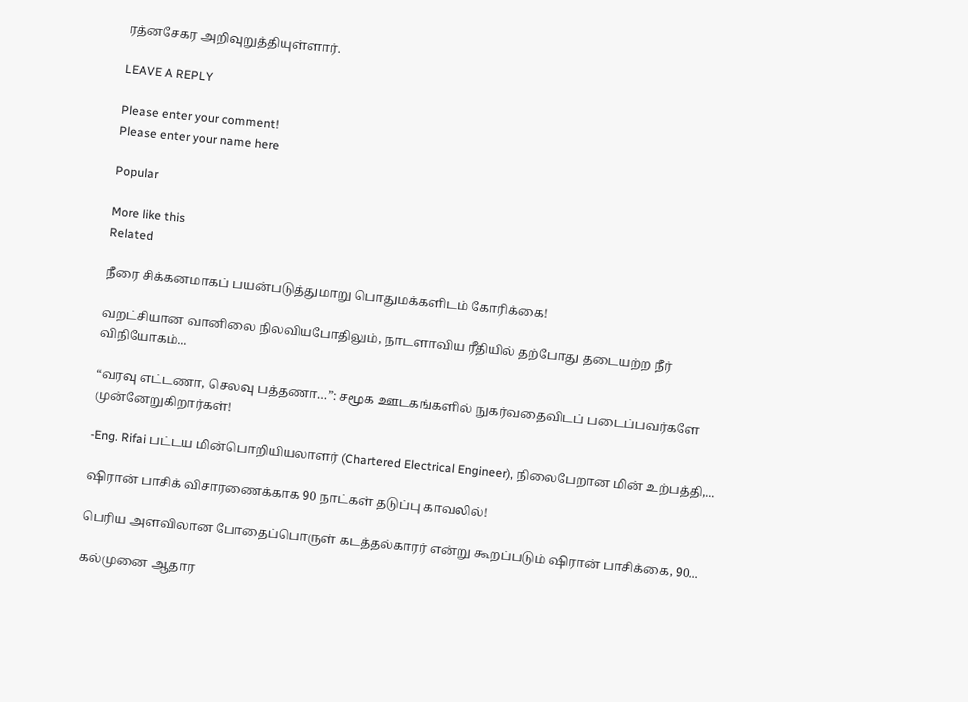ரத்னசேகர அறிவுறுத்தியுள்ளார்.

LEAVE A REPLY

Please enter your comment!
Please enter your name here

Popular

More like this
Related

நீரை சிக்கனமாகப் பயன்படுத்துமாறு பொதுமக்களிடம் கோரிக்கை!

வறட்சியான வானிலை நிலவியபோதிலும், நாடளாவிய ரீதியில் தற்போது தடையற்ற நீர் விநியோகம்...

“வரவு எட்டணா, செலவு பத்தணா…”: சமூக ஊடகங்களில் நுகர்வதைவிடப் படைப்பவர்களே முன்னேறுகிறார்கள்!

-Eng. Rifai பட்டய மின்பொறியியலாளர் (Chartered Electrical Engineer), நிலைபேறான மின் உற்பத்தி,...

ஷிரான் பாசிக் விசாரணைக்காக 90 நாட்கள் தடுப்பு காவலில்!

பெரிய அளவிலான போதைப்பொருள் கடத்தல்காரர் என்று கூறப்படும் ஷிரான் பாசிக்கை, 90...

கல்முனை ஆதார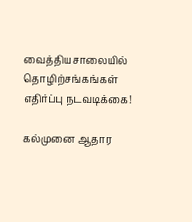வைத்தியசாலையில் தொழிற்சங்கங்கள் எதிர்ப்பு நடவடிக்கை!

கல்முனை ஆதார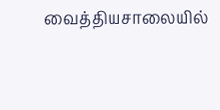வைத்தியசாலையில்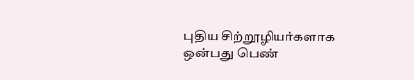புதிய சிற்றூழியர்களாக ஒன்பது பெண்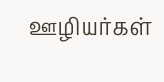ஊழியர்கள்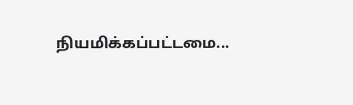நியமிக்கப்பட்டமை...